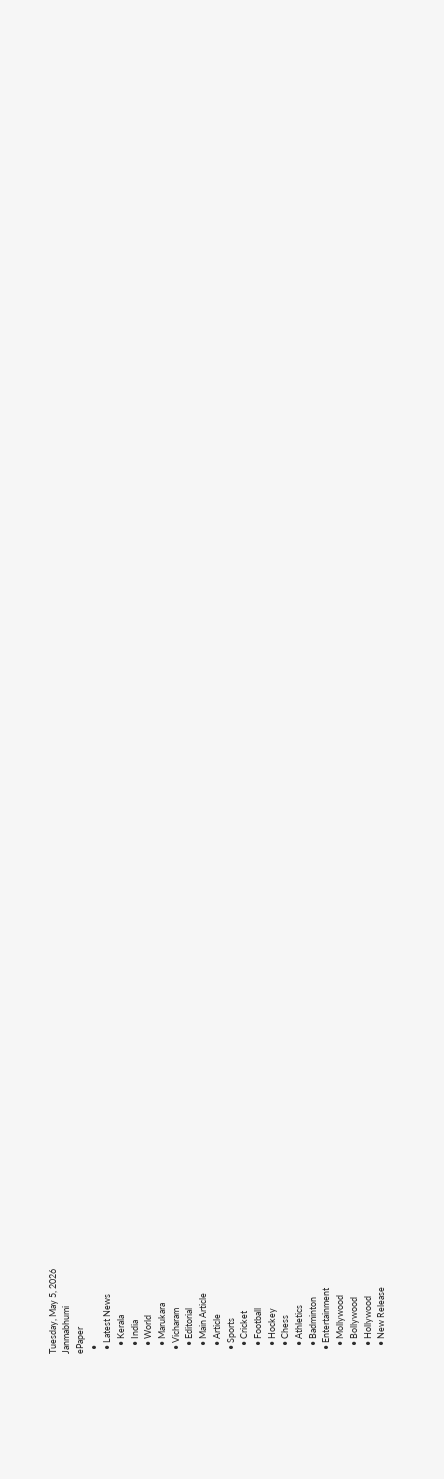Tuesday, May 5, 2026
Janmabhumi
ePaper
  •
  • Latest News
    • Kerala
    • India
    • World
    • Marukara
  • Vicharam
    • Editorial
    • Main Article
    • Article
  • Sports
    • Cricket
    • Football
    • Hockey
    • Chess
    • Athletics
    • Badminton
  • Entertainment
    • Mollywood
    • Bollywood
    • Hollywood
    • New Release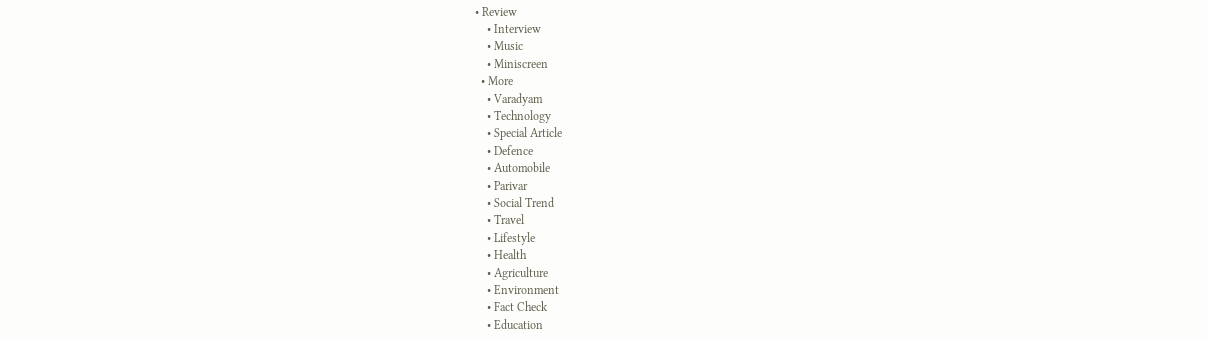• Review
    • Interview
    • Music
    • Miniscreen
  • More
    • Varadyam
    • Technology
    • Special Article
    • Defence
    • Automobile
    • Parivar
    • Social Trend
    • Travel
    • Lifestyle
    • Health
    • Agriculture
    • Environment
    • Fact Check
    • Education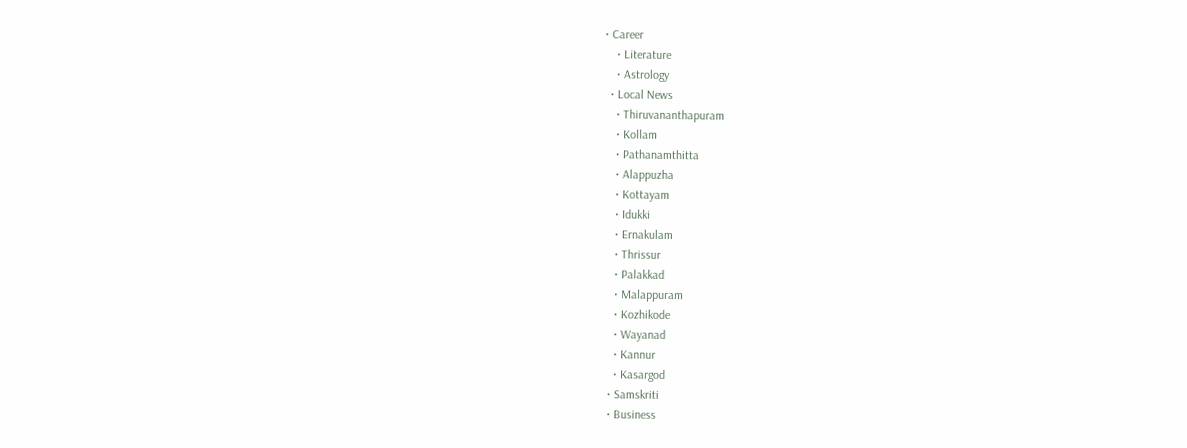• Career
    • Literature
    • Astrology
  • Local News
    • Thiruvananthapuram
    • Kollam
    • Pathanamthitta
    • Alappuzha
    • Kottayam
    • Idukki
    • Ernakulam
    • Thrissur
    • Palakkad
    • Malappuram
    • Kozhikode
    • Wayanad
    • Kannur
    • Kasargod
  • Samskriti
  • Business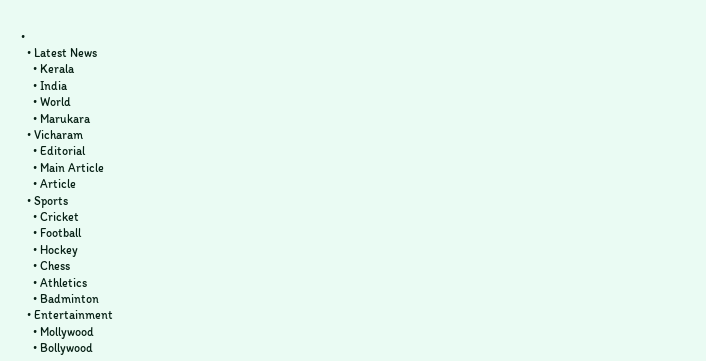•
  • Latest News
    • Kerala
    • India
    • World
    • Marukara
  • Vicharam
    • Editorial
    • Main Article
    • Article
  • Sports
    • Cricket
    • Football
    • Hockey
    • Chess
    • Athletics
    • Badminton
  • Entertainment
    • Mollywood
    • Bollywood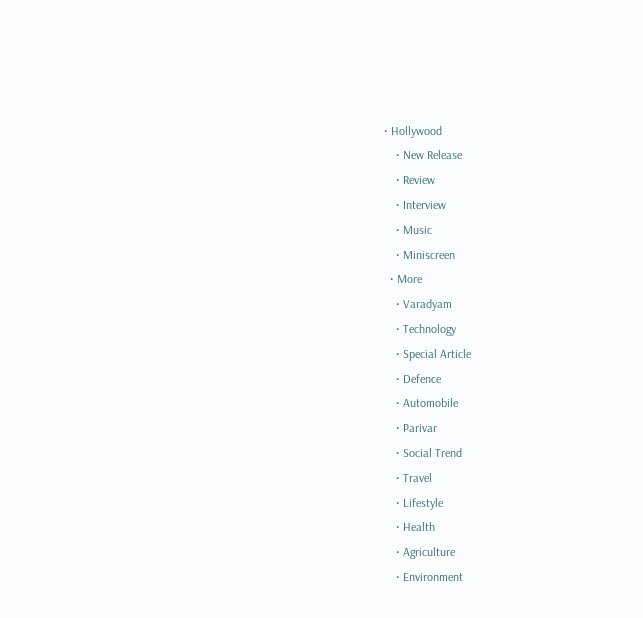• Hollywood
    • New Release
    • Review
    • Interview
    • Music
    • Miniscreen
  • More
    • Varadyam
    • Technology
    • Special Article
    • Defence
    • Automobile
    • Parivar
    • Social Trend
    • Travel
    • Lifestyle
    • Health
    • Agriculture
    • Environment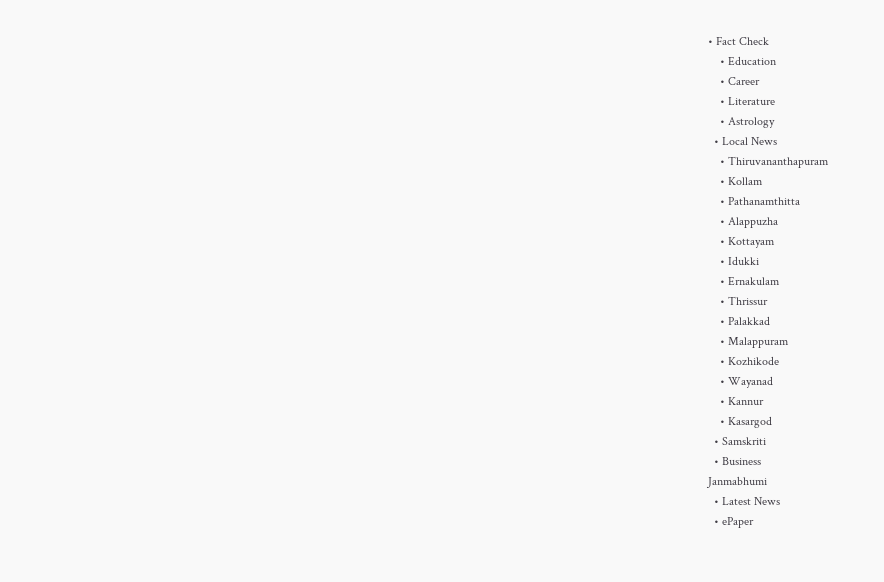• Fact Check
    • Education
    • Career
    • Literature
    • Astrology
  • Local News
    • Thiruvananthapuram
    • Kollam
    • Pathanamthitta
    • Alappuzha
    • Kottayam
    • Idukki
    • Ernakulam
    • Thrissur
    • Palakkad
    • Malappuram
    • Kozhikode
    • Wayanad
    • Kannur
    • Kasargod
  • Samskriti
  • Business
Janmabhumi
  • Latest News
  • ePaper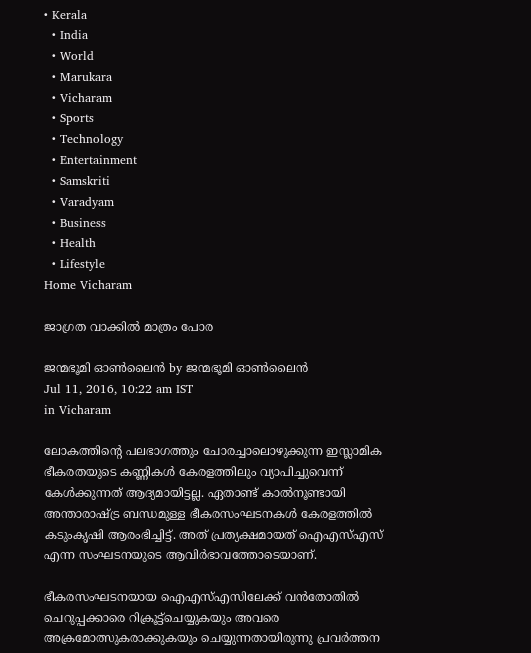• Kerala
  • India
  • World
  • Marukara
  • Vicharam
  • Sports
  • Technology
  • Entertainment
  • Samskriti
  • Varadyam
  • Business
  • Health
  • Lifestyle
Home Vicharam

ജാഗ്രത വാക്കില്‍ മാത്രം പോര

ജന്മഭൂമി ഓണ്‍ലൈന്‍ by ജന്മഭൂമി ഓണ്‍ലൈന്‍
Jul 11, 2016, 10:22 am IST
in Vicharam

ലോകത്തിന്റെ പലഭാഗത്തും ചോരച്ചാലൊഴുക്കുന്ന ഇസ്ലാമിക ഭീകരതയുടെ കണ്ണികള്‍ കേരളത്തിലും വ്യാപിച്ചുവെന്ന് കേള്‍ക്കുന്നത് ആദ്യമായിട്ടല്ല. ഏതാണ്ട് കാല്‍നൂണ്ടായി അന്താരാഷ്‌ട്ര ബന്ധമുള്ള ഭീകരസംഘടനകള്‍ കേരളത്തില്‍ കടുംകൃഷി ആരംഭിച്ചിട്ട്. അത് പ്രത്യക്ഷമായത് ഐഎസ്എസ് എന്ന സംഘടനയുടെ ആവിര്‍ഭാവത്തോടെയാണ്.

ഭീകരസംഘടനയായ ഐഎസ്എസിലേക്ക് വന്‍തോതില്‍ ചെറുപ്പക്കാരെ റിക്രൂട്ട്‌ചെയ്യുകയും അവരെ അക്രമോത്സുകരാക്കുകയും ചെയ്യുന്നതായിരുന്നു പ്രവര്‍ത്തന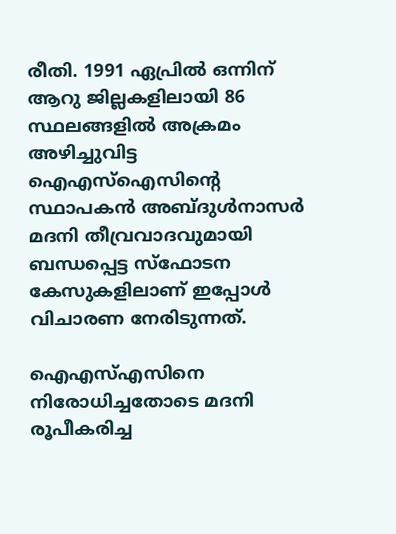രീതി. 1991 ഏപ്രില്‍ ഒന്നിന് ആറു ജില്ലകളിലായി 86 സ്ഥലങ്ങളില്‍ അക്രമം അഴിച്ചുവിട്ട ഐഎസ്‌ഐസിന്റെ സ്ഥാപകന്‍ അബ്ദുള്‍നാസര്‍ മദനി തീവ്രവാദവുമായി ബന്ധപ്പെട്ട സ്‌ഫോടന കേസുകളിലാണ് ഇപ്പോള്‍ വിചാരണ നേരിടുന്നത്.

ഐഎസ്എസിനെ നിരോധിച്ചതോടെ മദനി രൂപീകരിച്ച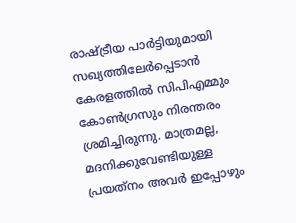രാഷ്‌ട്രീയ പാര്‍ട്ടിയുമായി സഖ്യത്തിലേര്‍പ്പെടാന്‍ കേരളത്തില്‍ സിപിഎമ്മും കോണ്‍ഗ്രസും നിരന്തരം ശ്രമിച്ചിരുന്നു. മാത്രമല്ല, മദനിക്കുവേണ്ടിയുള്ള പ്രയത്‌നം അവര്‍ ഇപ്പോഴും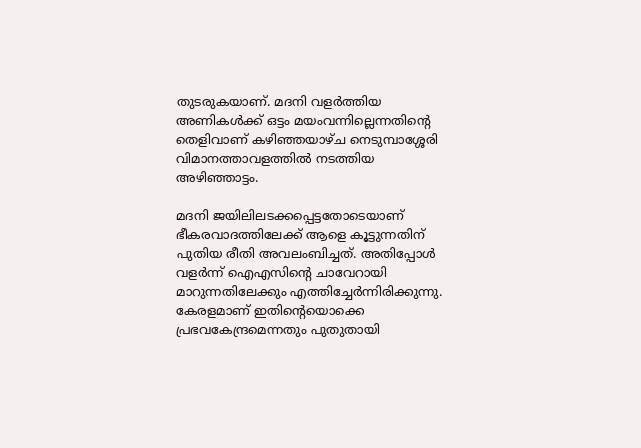തുടരുകയാണ്. മദനി വളര്‍ത്തിയ അണികള്‍ക്ക് ഒട്ടം മയംവന്നില്ലെന്നതിന്റെ തെളിവാണ് കഴിഞ്ഞയാഴ്ച നെടുമ്പാശ്ശേരി വിമാനത്താവളത്തില്‍ നടത്തിയ അഴിഞ്ഞാട്ടം.

മദനി ജയിലിലടക്കപ്പെട്ടതോടെയാണ് ഭീകരവാദത്തിലേക്ക് ആളെ കൂട്ടുന്നതിന് പുതിയ രീതി അവലംബിച്ചത്. അതിപ്പോള്‍ വളര്‍ന്ന് ഐഎസിന്റെ ചാവേറായി മാറുന്നതിലേക്കും എത്തിച്ചേര്‍ന്നിരിക്കുന്നു. കേരളമാണ് ഇതിന്റെയൊക്കെ പ്രഭവകേന്ദ്രമെന്നതും പുതുതായി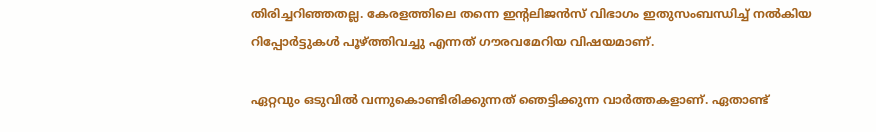തിരിച്ചറിഞ്ഞതല്ല. കേരളത്തിലെ തന്നെ ഇന്റലിജന്‍സ് വിഭാഗം ഇതുസംബന്ധിച്ച് നല്‍കിയ റിപ്പോര്‍ട്ടുകള്‍ പൂഴ്‌ത്തിവച്ചു എന്നത് ഗൗരവമേറിയ വിഷയമാണ്.

ഏറ്റവും ഒടുവില്‍ വന്നുകൊണ്ടിരിക്കുന്നത് ഞെട്ടിക്കുന്ന വാര്‍ത്തകളാണ്. ഏതാണ്ട്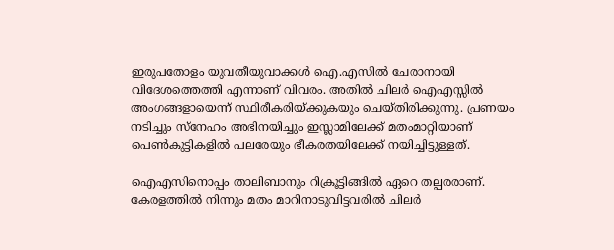ഇരുപതോളം യുവതീയുവാക്കള്‍ ഐ.എസില്‍ ചേരാനായി വിദേശത്തെത്തി എന്നാണ് വിവരം. അതില്‍ ചിലര്‍ ഐഎസ്സില്‍ അംഗങ്ങളായെന്ന് സ്ഥിരീകരിയ്‌ക്കുകയും ചെയ്തിരിക്കുന്നു. പ്രണയം നടിച്ചും സ്‌നേഹം അഭിനയിച്ചും ഇസ്ലാമിലേക്ക് മതംമാറ്റിയാണ് പെണ്‍കുട്ടികളില്‍ പലരേയും ഭീകരതയിലേക്ക് നയിച്ചിട്ടുള്ളത്.

ഐഎസിനൊപ്പം താലിബാനും റിക്രൂട്ടിങ്ങില്‍ ഏറെ തല്പരരാണ്. കേരളത്തില്‍ നിന്നും മതം മാറിനാടുവിട്ടവരില്‍ ചിലര്‍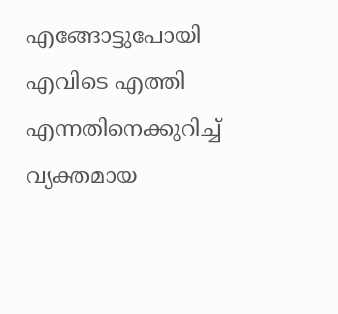എങ്ങോട്ടുപോയി എവിടെ എത്തി എന്നതിനെക്കുറിച്ച് വ്യക്തമായ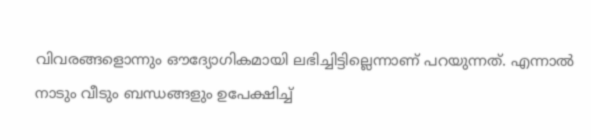വിവരങ്ങളൊന്നും ഔദ്യോഗികമായി ലഭിച്ചിട്ടില്ലെന്നാണ് പറയുന്നത്. എന്നാല്‍ നാടും വീടും ബന്ധങ്ങളും ഉപേക്ഷിച്ച്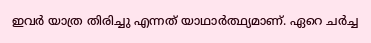ഇവര്‍ യാത്ര തിരിച്ചു എന്നത് യാഥാര്‍ത്ഥ്യമാണ്. ഏറെ ചര്‍ച്ച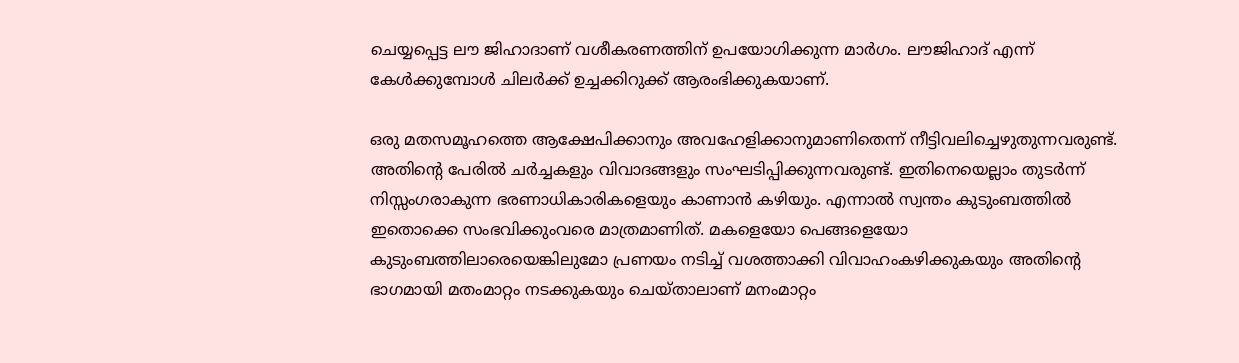ചെയ്യപ്പെട്ട ലൗ ജിഹാദാണ് വശീകരണത്തിന് ഉപയോഗിക്കുന്ന മാര്‍ഗം. ലൗജിഹാദ് എന്ന് കേള്‍ക്കുമ്പോള്‍ ചിലര്‍ക്ക് ഉച്ചക്കിറുക്ക് ആരംഭിക്കുകയാണ്.

ഒരു മതസമൂഹത്തെ ആക്ഷേപിക്കാനും അവഹേളിക്കാനുമാണിതെന്ന് നീട്ടിവലിച്ചെഴുതുന്നവരുണ്ട്. അതിന്റെ പേരില്‍ ചര്‍ച്ചകളും വിവാദങ്ങളും സംഘടിപ്പിക്കുന്നവരുണ്ട്. ഇതിനെയെല്ലാം തുടര്‍ന്ന് നിസ്സംഗരാകുന്ന ഭരണാധികാരികളെയും കാണാന്‍ കഴിയും. എന്നാല്‍ സ്വന്തം കുടുംബത്തില്‍ ഇതൊക്കെ സംഭവിക്കുംവരെ മാത്രമാണിത്. മകളെയോ പെങ്ങളെയോ കുടുംബത്തിലാരെയെങ്കിലുമോ പ്രണയം നടിച്ച് വശത്താക്കി വിവാഹംകഴിക്കുകയും അതിന്റെ ഭാഗമായി മതംമാറ്റം നടക്കുകയും ചെയ്താലാണ് മനംമാറ്റം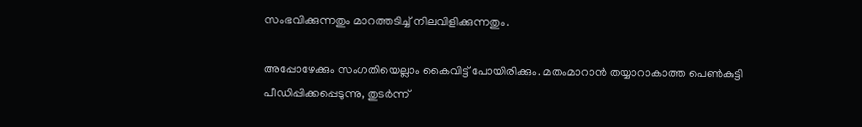സംഭവിക്കുന്നതും മാറത്തടിച്ച് നിലവിളിക്കുന്നതും.

അപ്പോഴേക്കും സംഗതിയെല്ലാം കൈവിട്ട് പോയിരിക്കും. മതംമാറാന്‍ തയ്യാറാകാത്ത പെണ്‍കുട്ടി പീഡിപ്പിക്കപ്പെടുന്നു, തുടര്‍ന്ന്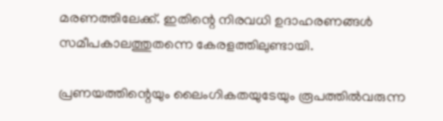മരണത്തിലേക്ക്. ഇതിന്റെ നിരവധി ഉദാഹരണങ്ങള്‍ സമീപകാലത്തുതന്നെ കേരളത്തിലുണ്ടായി.

പ്രണയത്തിന്റെയും ലൈംഗികതയുടേയും രൂപത്തില്‍വരുന്ന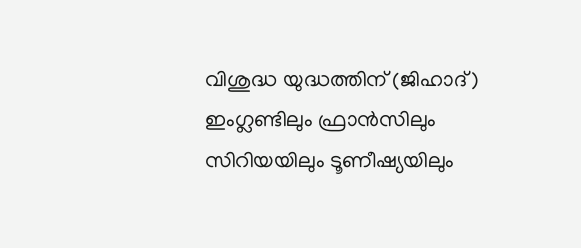വിശുദ്ധ യുദ്ധത്തിന് (ജിഹാദ്) ഇംഗ്ലണ്ടിലും ഫ്രാന്‍സിലും സിറിയയിലും ടൂണീഷ്യയിലും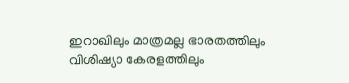ഇറാഖിലും മാത്രമല്ല ഭാരതത്തിലും വിശിഷ്യാ കേരളത്തിലും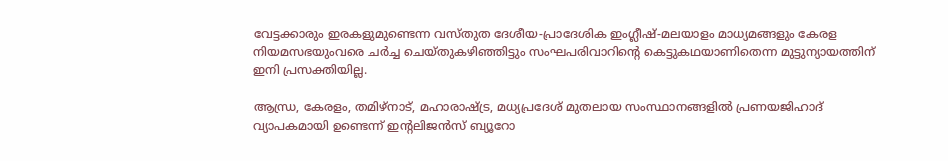വേട്ടക്കാരും ഇരകളുമുണ്ടെന്ന വസ്തുത ദേശീയ-പ്രാദേശിക ഇംഗ്ലീഷ്-മലയാളം മാധ്യമങ്ങളും കേരള നിയമസഭയുംവരെ ചര്‍ച്ച ചെയ്തുകഴിഞ്ഞിട്ടും സംഘപരിവാറിന്റെ കെട്ടുകഥയാണിതെന്ന മുട്ടുന്യായത്തിന് ഇനി പ്രസക്തിയില്ല.

ആന്ധ്ര, കേരളം, തമിഴ്‌നാട്, മഹാരാഷ്‌ട്ര, മധ്യപ്രദേശ് മുതലായ സംസ്ഥാനങ്ങളില്‍ പ്രണയജിഹാദ് വ്യാപകമായി ഉണ്ടെന്ന് ഇന്റലിജന്‍സ് ബ്യൂറോ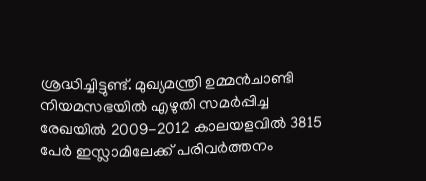ശ്രദ്ധിച്ചിട്ടുണ്ട്. മുഖ്യമന്ത്രി ഉമ്മന്‍ചാണ്ടി നിയമസഭയില്‍ എഴുതി സമര്‍പ്പിച്ച രേഖയില്‍ 2009-2012 കാലയളവില്‍ 3815 പേര്‍ ഇസ്ലാമിലേക്ക് പരിവര്‍ത്തനം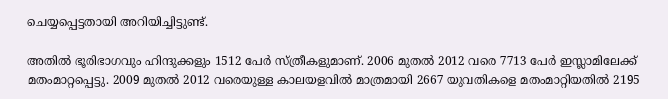ചെയ്യപ്പെട്ടതായി അറിയിച്ചിട്ടുണ്ട്.

അതില്‍ ഭൂരിഭാഗവും ഹിന്ദുക്കളും 1512 പേര്‍ സ്ത്രീകളുമാണ്. 2006 മുതല്‍ 2012 വരെ 7713 പേര്‍ ഇസ്ലാമിലേക്ക് മതംമാറ്റപ്പെട്ടു. 2009 മുതല്‍ 2012 വരെയുള്ള കാലയളവില്‍ മാത്രമായി 2667 യുവതികളെ മതംമാറ്റിയതില്‍ 2195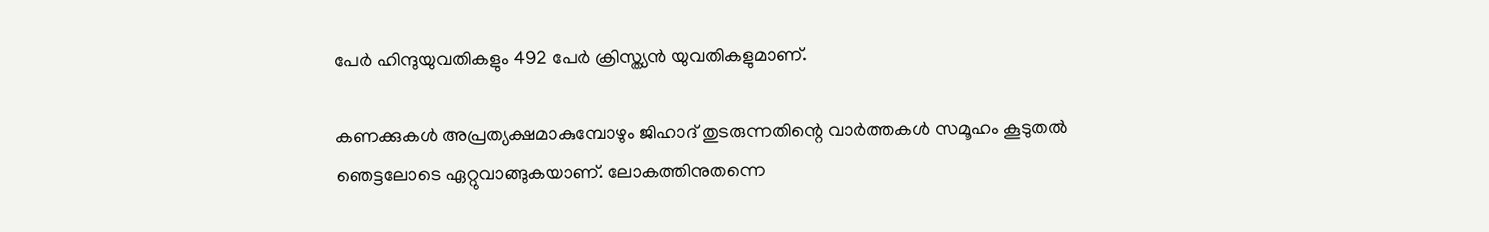പേര്‍ ഹിന്ദുയുവതികളും 492 പേര്‍ ക്രിസ്ത്യന്‍ യുവതികളുമാണ്.

കണക്കുകള്‍ അപ്രത്യക്ഷമാകുമ്പോഴും ജിഹാദ് തുടരുന്നതിന്റെ വാര്‍ത്തകള്‍ സമൂഹം കൂടുതല്‍ ഞെട്ടലോടെ ഏറ്റുവാങ്ങുകയാണ്. ലോകത്തിനുതന്നെ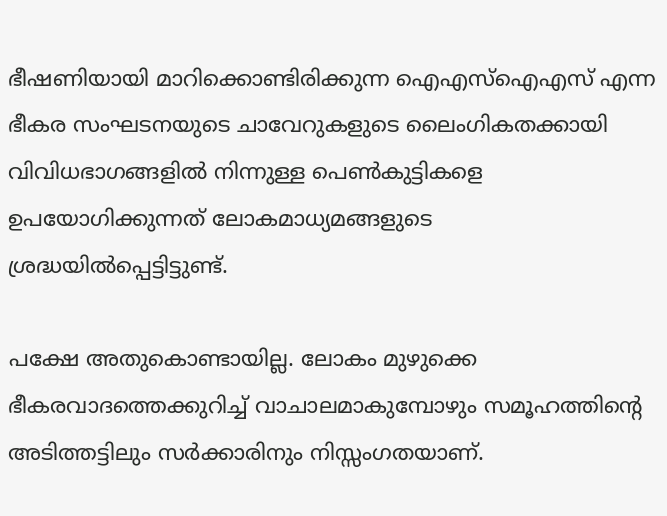ഭീഷണിയായി മാറിക്കൊണ്ടിരിക്കുന്ന ഐഎസ്‌ഐഎസ് എന്ന ഭീകര സംഘടനയുടെ ചാവേറുകളുടെ ലൈംഗികതക്കായി വിവിധഭാഗങ്ങളില്‍ നിന്നുള്ള പെണ്‍കുട്ടികളെ ഉപയോഗിക്കുന്നത് ലോകമാധ്യമങ്ങളുടെ ശ്രദ്ധയില്‍പ്പെട്ടിട്ടുണ്ട്.

പക്ഷേ അതുകൊണ്ടായില്ല. ലോകം മുഴുക്കെ ഭീകരവാദത്തെക്കുറിച്ച് വാചാലമാകുമ്പോഴും സമൂഹത്തിന്റെ അടിത്തട്ടിലും സര്‍ക്കാരിനും നിസ്സംഗതയാണ്.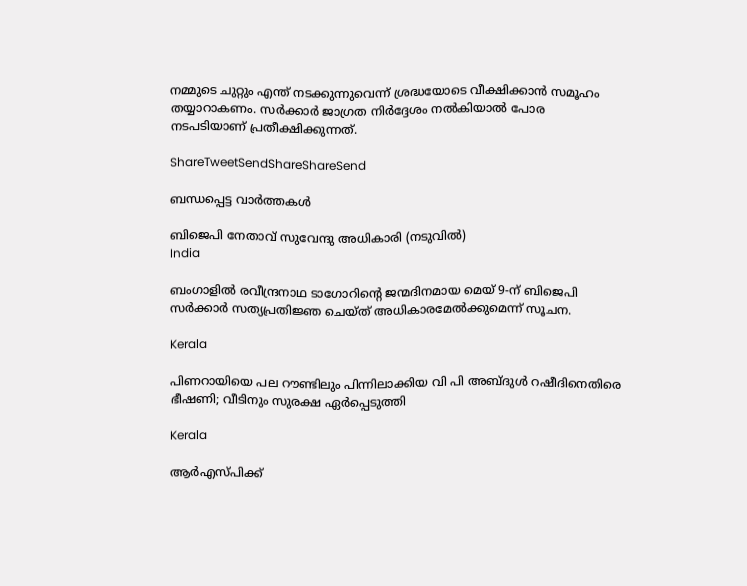നമ്മുടെ ചുറ്റും എന്ത് നടക്കുന്നുവെന്ന് ശ്രദ്ധയോടെ വീക്ഷിക്കാന്‍ സമൂഹം തയ്യാറാകണം. സര്‍ക്കാര്‍ ജാഗ്രത നിര്‍ദ്ദേശം നല്‍കിയാല്‍ പോര നടപടിയാണ് പ്രതീക്ഷിക്കുന്നത്.

ShareTweetSendShareShareSend

ബന്ധപ്പെട്ട വാര്‍ത്തകള്‍

ബിജെപി നേതാവ് സുവേന്ദു അധികാരി (നടുവില്‍)
India

ബംഗാളിൽ രവീന്ദ്രനാഥ ടാഗോറിന്റെ ജന്മദിനമായ മെയ് 9-ന് ബിജെപി സർക്കാർ സത്യപ്രതിജ്ഞ ചെയ്ത് അധികാരമേൽക്കുമെന്ന് സൂചന.

Kerala

പിണറായിയെ പല റൗണ്ടിലും പിന്നിലാക്കിയ വി പി അബ്ദുള്‍ റഷീദിനെതിരെ ഭീഷണി; വീടിനും സുരക്ഷ ഏര്‍പ്പെടുത്തി

Kerala

ആര്‍എസ്പിക്ക്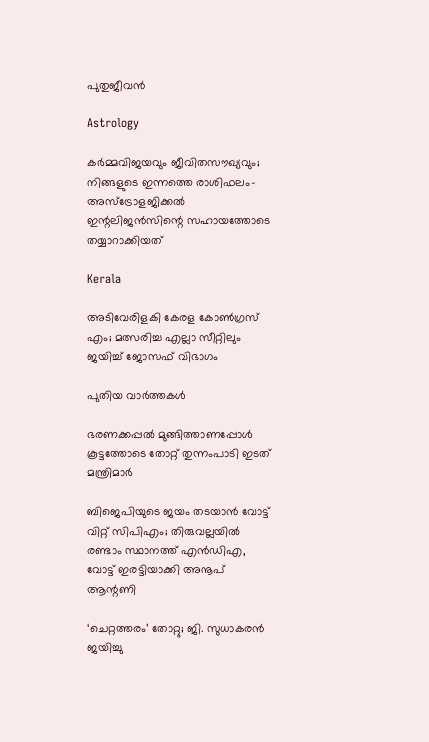പുതുജീവന്‍

Astrology

കർമ്മവിജയവും ജീവിതസൗഖ്യവും; നിങ്ങളുടെ ഇന്നത്തെ രാശിഫലം- അസ്ട്രോളജിക്കൽ ഇന്റലിജൻസിന്റെ സഹായത്തോടെ തയ്യാറാക്കിയത്

Kerala

അടിവേരിളകി കേരള കോണ്‍ഗ്രസ് എം; മത്സരിച്ച എല്ലാ സീറ്റിലും ജയിച്ച് ജോസഫ് വിഭാഗം

പുതിയ വാര്‍ത്തകള്‍

ഭരണക്കപ്പല്‍ മുങ്ങിത്താണപ്പോള്‍ കൂട്ടത്തോടെ തോറ്റ് തുന്നംപാടി ഇടത് മന്ത്രിമാര്‍

ബിജെപിയുടെ ജയം തടയാന്‍ വോട്ട് വിറ്റ് സിപിഎം; തിരുവല്ലയില്‍ രണ്ടാം സ്ഥാനത്ത് എന്‍ഡിഎ, വോട്ട് ഇരട്ടിയാക്കി അനൂപ് ആന്റണി

‘ചെറ്റത്തരം’ തോറ്റു; ജി. സുധാകരന്‍ ജയിച്ചു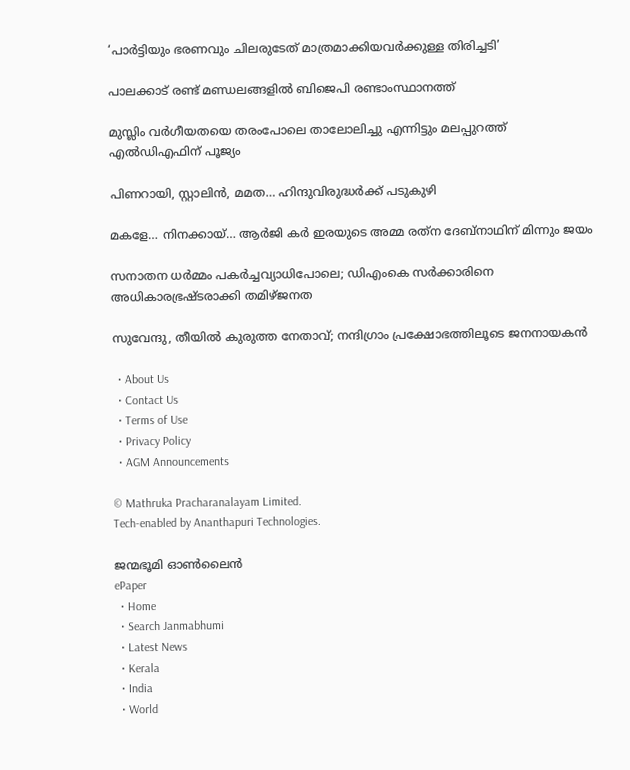‘പാര്‍ട്ടിയും ഭരണവും ചിലരുടേത് മാത്രമാക്കിയവര്‍ക്കുള്ള തിരിച്ചടി’

പാലക്കാട് രണ്ട് മണ്ഡലങ്ങളില്‍ ബിജെപി രണ്ടാംസ്ഥാനത്ത്

മുസ്ലിം വര്‍ഗീയതയെ തരംപോലെ താലോലിച്ചു എന്നിട്ടും മലപ്പുറത്ത് എല്‍ഡിഎഫിന് പൂജ്യം

പിണറായി, സ്റ്റാലിന്‍, മമത… ഹിന്ദുവിരുദ്ധര്‍ക്ക് പടുകുഴി

മകളേ… നിനക്കായ്… ആര്‍ജി കര്‍ ഇരയുടെ അമ്മ രത്‌ന ദേബ്‌നാഥിന് മിന്നും ജയം

സനാതന ധര്‍മ്മം പകര്‍ച്ചവ്യാധിപോലെ; ഡിഎംകെ സര്‍ക്കാരിനെ അധികാരഭ്രഷ്ടരാക്കി തമിഴ്ജനത

സുവേന്ദു, തീയില്‍ കുരുത്ത നേതാവ്; നന്ദിഗ്രാം പ്രക്ഷോഭത്തിലൂടെ ജനനായകന്‍

  • About Us
  • Contact Us
  • Terms of Use
  • Privacy Policy
  • AGM Announcements

© Mathruka Pracharanalayam Limited.
Tech-enabled by Ananthapuri Technologies.

ജന്മഭൂമി ഓണ്‍ലൈന്‍
ePaper
  • Home
  • Search Janmabhumi
  • Latest News
  • Kerala
  • India
  • World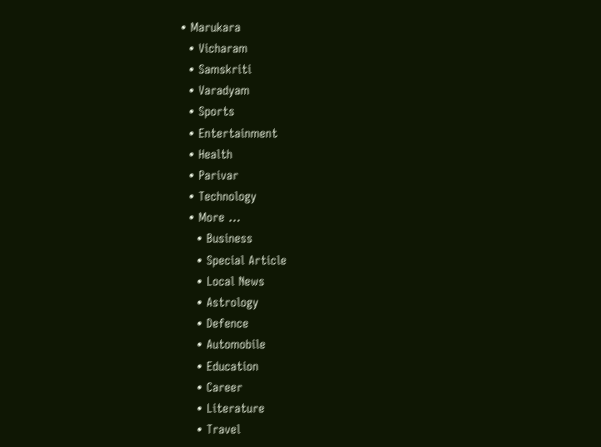• Marukara
  • Vicharam
  • Samskriti
  • Varadyam
  • Sports
  • Entertainment
  • Health
  • Parivar
  • Technology
  • More …
    • Business
    • Special Article
    • Local News
    • Astrology
    • Defence
    • Automobile
    • Education
    • Career
    • Literature
    • Travel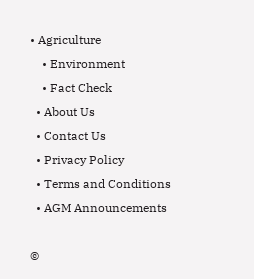• Agriculture
    • Environment
    • Fact Check
  • About Us
  • Contact Us
  • Privacy Policy
  • Terms and Conditions
  • AGM Announcements

©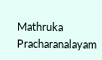Mathruka Pracharanalayam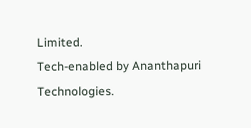Limited.
Tech-enabled by Ananthapuri Technologies.